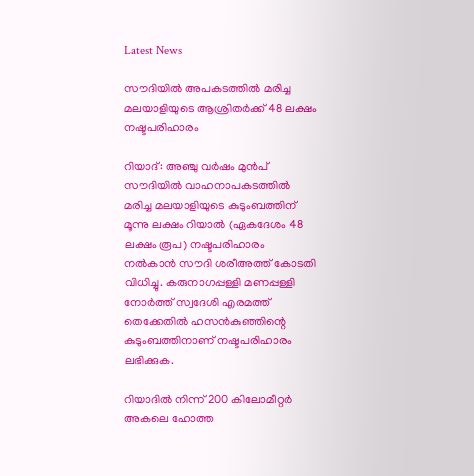Latest News

സൗദിയില്‍ അപകടത്തില്‍ മരിച്ച മലയാളിയുടെ ആശ്രിതര്‍ക്ക് 48 ലക്ഷം നഷ്ടപരിഹാരം

റിയാദ്: അഞ്ചു വര്‍ഷം മുന്‍പ് സൗദിയില്‍ വാഹനാപകടത്തില്‍ മരിച്ച മലയാളിയുടെ കുടുംബത്തിന് മൂന്നു ലക്ഷം റിയാല്‍ (ഏകദേശം 48 ലക്ഷം രൂപ) നഷ്ടപരിഹാരം നല്‍കാന്‍ സൗദി ശരീഅത്ത് കോടതി വിധിച്ചു. കരുനാഗപ്പള്ളി മണപ്പള്ളി നോര്‍ത്ത് സ്വദേശി എരമത്ത് തെക്കേതില്‍ ഹസന്‍കുഞ്ഞിന്റെ കുടുംബത്തിനാണ് നഷ്ടപരിഹാരം ലഭിക്കുക.

റിയാദില്‍ നിന്ന് 200 കിലോമീറ്റര്‍ അകലെ ഹോത്ത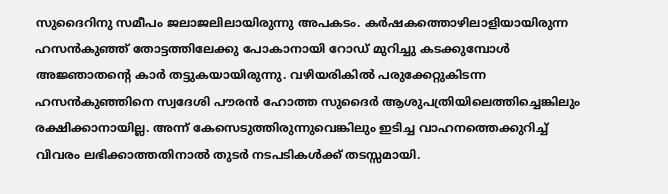സുദൈറിനു സമീപം ജലാജലിലായിരുന്നു അപകടം. കര്‍ഷകത്തൊഴിലാളിയായിരുന്ന ഹസന്‍കുഞ്ഞ് തോട്ടത്തിലേക്കു പോകാനായി റോഡ് മുറിച്ചു കടക്കുമ്പോള്‍ അജ്ഞാതന്റെ കാര്‍ തട്ടുകയായിരുന്നു. വഴിയരികില്‍ പരുക്കേറ്റുകിടന്ന ഹസന്‍കുഞ്ഞിനെ സ്വദേശി പൗരന്‍ ഹോത്ത സുദൈര്‍ ആശുപത്രിയിലെത്തിച്ചെങ്കിലും രക്ഷിക്കാനായില്ല. അന്ന് കേസെടുത്തിരുന്നുവെങ്കിലും ഇടിച്ച വാഹനത്തെക്കുറിച്ച് വിവരം ലഭിക്കാത്തതിനാല്‍ തുടര്‍ നടപടികള്‍ക്ക് തടസ്സമായി.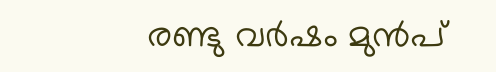രണ്ടു വര്‍ഷം മുന്‍പ്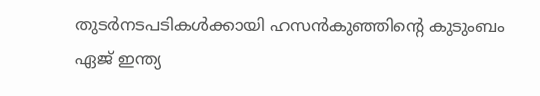തുടര്‍നടപടികള്‍ക്കായി ഹസന്‍കുഞ്ഞിന്റെ കുടുംബം ഏജ് ഇന്ത്യ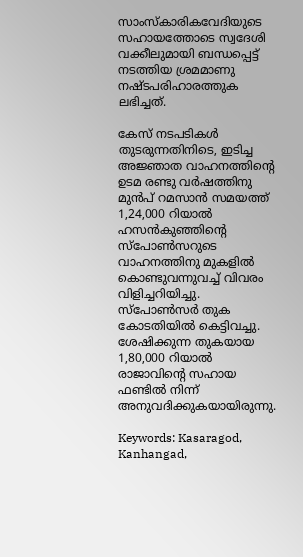സാംസ്‌കാരികവേദിയുടെ സഹായത്തോടെ സ്വദേശി വക്കീലുമായി ബന്ധപ്പെട്ട് നടത്തിയ ശ്രമമാണു നഷ്ടപരിഹാരത്തുക ലഭിച്ചത്.

കേസ് നടപടികള്‍ തുടരുന്നതിനിടെ, ഇടിച്ച അജ്ഞാത വാഹനത്തിന്റെ ഉടമ രണ്ടു വര്‍ഷത്തിനു മുന്‍പ് റമസാന്‍ സമയത്ത് 1,24,000 റിയാല്‍ ഹസന്‍കുഞ്ഞിന്റെ സ്‌പോണ്‍സറുടെ വാഹനത്തിനു മുകളില്‍ കൊണ്ടുവന്നുവച്ച് വിവരം വിളിച്ചറിയിച്ചു. സ്‌പോണ്‍സര്‍ തുക കോടതിയില്‍ കെട്ടിവച്ചു. ശേഷിക്കുന്ന തുകയായ 1,80,000 റിയാല്‍ രാജാവിന്റെ സഹായ ഫണ്ടില്‍ നിന്ന് അനുവദിക്കുകയായിരുന്നു.

Keywords: Kasaragod, Kanhangad,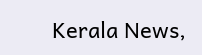Kerala News,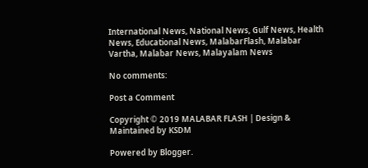International News, National News, Gulf News, Health News, Educational News, MalabarFlash, Malabar Vartha, Malabar News, Malayalam News

No comments:

Post a Comment

Copyright © 2019 MALABAR FLASH | Design & Maintained by KSDM

Powered by Blogger.